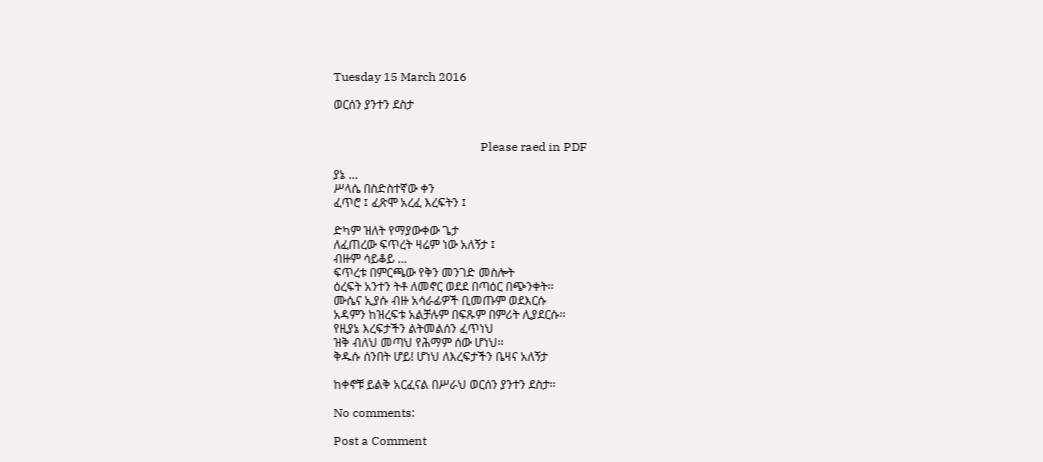Tuesday 15 March 2016

ወርሰን ያንተን ደስታ


                                                 Please raed in PDF

ያኔ …
ሥላሴ በስድስተኛው ቀን
ፈጥሮ ፤ ፈጽሞ አረፈ እረፍትን ፤

ድካም ዝለት የማያውቀው ጌታ
ለፈጠረው ፍጥረት ዛሬም ነው አለኝታ ፤
ብዙም ሳይቆይ …
ፍጥረቱ በምርጫው የቅን መንገድ መስሎት
ዕረፍት አንተን ትቶ ለመኖር ወደደ በጣዕር በጭንቀት፡፡
ሙሴና ኢያሱ ብዙ አሳራፊዎች ቢመጡም ወደእርሱ
አዳምን ከዝረፍቱ አልቻሉም በፍጹም በምሪት ሊያደርሱ፡፡
የዚያኔ እረፍታችን ልትመልሰን ፈጥነህ
ዝቅ ብለህ መጣህ የሕማም ሰው ሆነህ፡፡
ቅዱሱ ሰንበት ሆይ! ሆነህ ለእረፍታችን ቤዛና አለኝታ

ከቀኖቹ ይልቅ አርፈናል በሥራህ ወርሰን ያንተን ደስታ፡፡

No comments:

Post a Comment